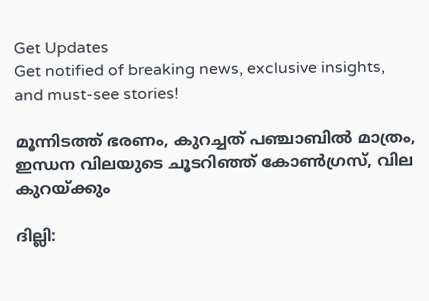Get Updates
Get notified of breaking news, exclusive insights, and must-see stories!

മൂന്നിടത്ത് ഭരണം, കുറച്ചത് പഞ്ചാബില്‍ മാത്രം, ഇന്ധന വിലയുടെ ചൂടറിഞ്ഞ് കോണ്‍ഗ്രസ്, വില കുറയ്ക്കും

ദില്ലി: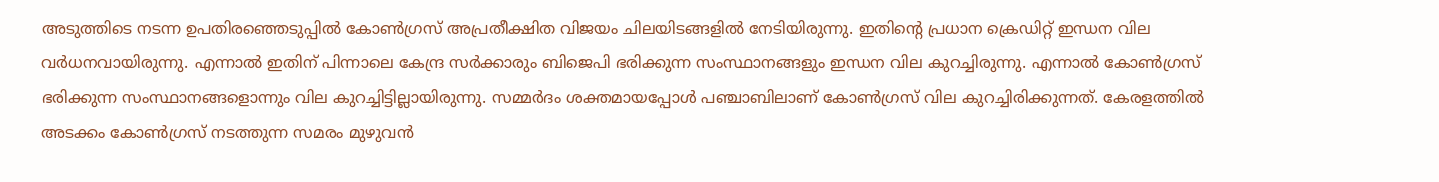അടുത്തിടെ നടന്ന ഉപതിരഞ്ഞെടുപ്പില്‍ കോണ്‍ഗ്രസ് അപ്രതീക്ഷിത വിജയം ചിലയിടങ്ങളില്‍ നേടിയിരുന്നു. ഇതിന്റെ പ്രധാന ക്രെഡിറ്റ് ഇന്ധന വില വര്‍ധനവായിരുന്നു. എന്നാല്‍ ഇതിന് പിന്നാലെ കേന്ദ്ര സര്‍ക്കാരും ബിജെപി ഭരിക്കുന്ന സംസ്ഥാനങ്ങളും ഇന്ധന വില കുറച്ചിരുന്നു. എന്നാല്‍ കോണ്‍ഗ്രസ് ഭരിക്കുന്ന സംസ്ഥാനങ്ങളൊന്നും വില കുറച്ചിട്ടില്ലായിരുന്നു. സമ്മര്‍ദം ശക്തമായപ്പോള്‍ പഞ്ചാബിലാണ് കോണ്‍ഗ്രസ് വില കുറച്ചിരിക്കുന്നത്. കേരളത്തില്‍ അടക്കം കോണ്‍ഗ്രസ് നടത്തുന്ന സമരം മുഴുവന്‍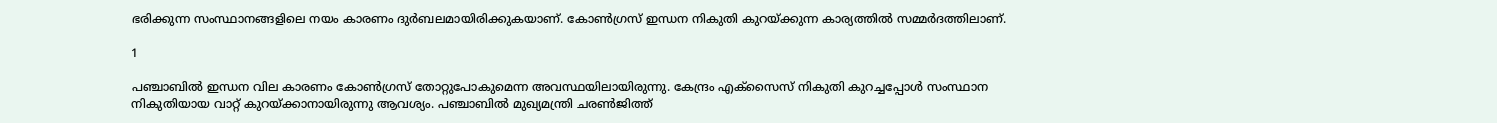ഭരിക്കുന്ന സംസ്ഥാനങ്ങളിലെ നയം കാരണം ദുര്‍ബലമായിരിക്കുകയാണ്. കോണ്‍ഗ്രസ് ഇന്ധന നികുതി കുറയ്ക്കുന്ന കാര്യത്തില്‍ സമ്മര്‍ദത്തിലാണ്.

1

പഞ്ചാബില്‍ ഇന്ധന വില കാരണം കോണ്‍ഗ്രസ് തോറ്റുപോകുമെന്ന അവസ്ഥയിലായിരുന്നു. കേന്ദ്രം എക്‌സൈസ് നികുതി കുറച്ചപ്പോള്‍ സംസ്ഥാന നികുതിയായ വാറ്റ് കുറയ്ക്കാനായിരുന്നു ആവശ്യം. പഞ്ചാബില്‍ മുഖ്യമന്ത്രി ചരണ്‍ജിത്ത്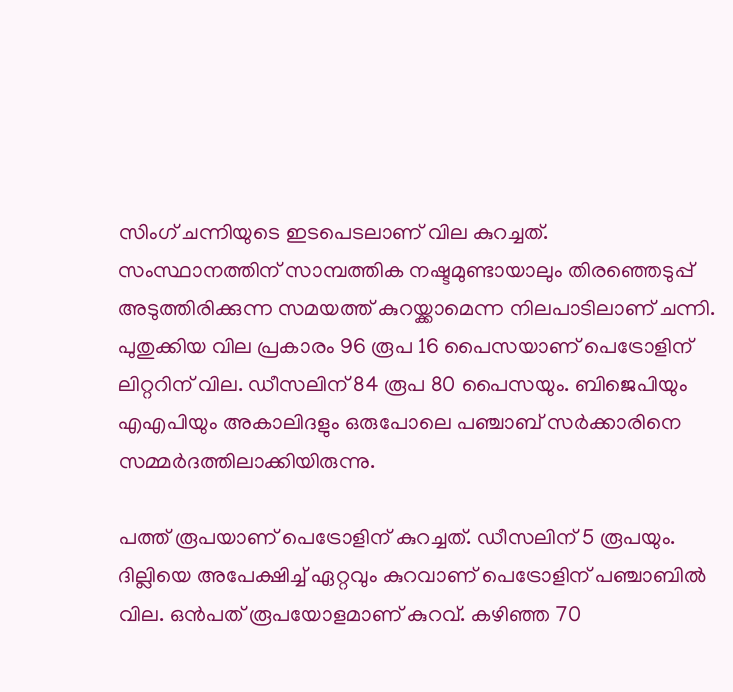സിംഗ് ചന്നിയുടെ ഇടപെടലാണ് വില കുറച്ചത്. സംസ്ഥാനത്തിന് സാമ്പത്തിക നഷ്ടമുണ്ടായാലും തിരഞ്ഞെടുപ്പ് അടുത്തിരിക്കുന്ന സമയത്ത് കുറയ്ക്കാമെന്ന നിലപാടിലാണ് ചന്നി. പുതുക്കിയ വില പ്രകാരം 96 രൂപ 16 പൈസയാണ് പെട്രോളിന് ലിറ്ററിന് വില. ഡീസലിന് 84 രൂപ 80 പൈസയും. ബിജെപിയും എഎപിയും അകാലിദളും ഒരുപോലെ പഞ്ചാബ് സര്‍ക്കാരിനെ സമ്മര്‍ദത്തിലാക്കിയിരുന്നു.

പത്ത് രൂപയാണ് പെട്രോളിന് കുറച്ചത്. ഡീസലിന് 5 രൂപയും. ദില്ലിയെ അപേക്ഷിച്ച് ഏറ്റവും കുറവാണ് പെട്രോളിന് പഞ്ചാബില്‍ വില. ഒന്‍പത് രൂപയോളമാണ് കുറവ്. കഴിഞ്ഞ 70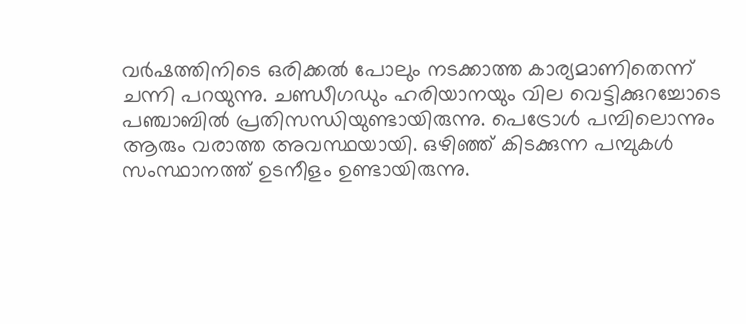വര്‍ഷത്തിനിടെ ഒരിക്കല്‍ പോലും നടക്കാത്ത കാര്യമാണിതെന്ന് ചന്നി പറയുന്നു. ചണ്ഡീഗഡും ഹരിയാനയും വില വെട്ടിക്കുറച്ചോടെ പഞ്ചാബില്‍ പ്രതിസന്ധിയുണ്ടായിരുന്നു. പെട്രോള്‍ പമ്പിലൊന്നും ആരും വരാത്ത അവസ്ഥയായി. ഒഴിഞ്ഞ് കിടക്കുന്ന പമ്പുകള്‍ സംസ്ഥാനത്ത് ഉടനീളം ഉണ്ടായിരുന്നു.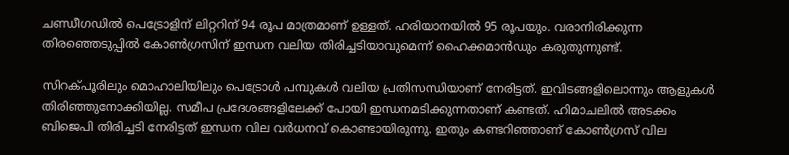ചണ്ഡീഗഡില്‍ പെട്രോളിന് ലിറ്ററിന് 94 രൂപ മാത്രമാണ് ഉള്ളത്. ഹരിയാനയില്‍ 95 രൂപയും. വരാനിരിക്കുന്ന തിരഞ്ഞെടുപ്പില്‍ കോണ്‍ഗ്രസിന് ഇന്ധന വലിയ തിരിച്ചടിയാവുമെന്ന് ഹൈക്കമാന്‍ഡും കരുതുന്നുണ്ട്.

സിറക്പൂരിലും മൊഹാലിയിലും പെട്രോള്‍ പമ്പുകള്‍ വലിയ പ്രതിസന്ധിയാണ് നേരിട്ടത്. ഇവിടങ്ങളിലൊന്നും ആളുകള്‍ തിരിഞ്ഞുനോക്കിയില്ല. സമീപ പ്രദേശങ്ങളിലേക്ക് പോയി ഇന്ധനമടിക്കുന്നതാണ് കണ്ടത്. ഹിമാചലില്‍ അടക്കം ബിജെപി തിരിച്ചടി നേരിട്ടത് ഇന്ധന വില വര്‍ധനവ് കൊണ്ടായിരുന്നു. ഇതും കണ്ടറിഞ്ഞാണ് കോണ്‍ഗ്രസ് വില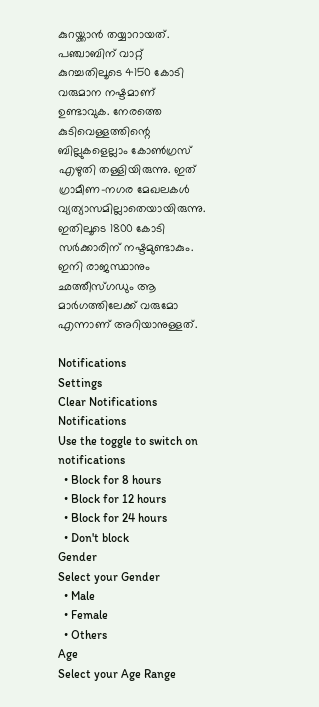കുറയ്ക്കാന്‍ തയ്യാറായത്. പഞ്ചാബിന് വാറ്റ് കുറച്ചതിലൂടെ 4150 കോടി വരുമാന നഷ്ടമാണ് ഉണ്ടാവുക. നേരത്തെ കുടിവെള്ളത്തിന്റെ ബില്ലുകളെല്ലാം കോണ്‍ഗ്രസ് എഴുതി തള്ളിയിരുന്നു. ഇത് ഗ്രാമീണ-നഗര മേഖലകള്‍ വ്യത്യാസമില്ലാതെയായിരുന്നു. ഇതിലൂടെ 1800 കോടി സര്‍ക്കാരിന് നഷ്ടമുണ്ടാകും. ഇനി രാജസ്ഥാനും ഛത്തീസ്ഗഡും ആ മാര്‍ഗത്തിലേക്ക് വരുമോ എന്നാണ് അറിയാനുള്ളത്.

Notifications
Settings
Clear Notifications
Notifications
Use the toggle to switch on notifications
  • Block for 8 hours
  • Block for 12 hours
  • Block for 24 hours
  • Don't block
Gender
Select your Gender
  • Male
  • Female
  • Others
Age
Select your Age Range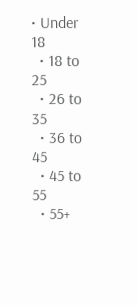• Under 18
  • 18 to 25
  • 26 to 35
  • 36 to 45
  • 45 to 55
  • 55+